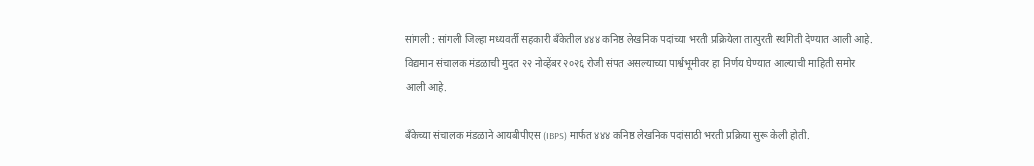सांगली : सांगली जिल्हा मध्यवर्ती सहकारी बँकेतील ४४४ कनिष्ठ लेखनिक पदांच्या भरती प्रक्रियेला तात्पुरती स्थगिती देण्यात आली आहे. विद्यमान संचालक मंडळाची मुदत २२ नोव्हेंबर २०२६ रोजी संपत असल्याच्या पार्श्वभूमीवर हा निर्णय घेण्यात आल्याची माहिती समोर आली आहे.

बँकेच्या संचालक मंडळाने आयबीपीएस (IBPS) मार्फत ४४४ कनिष्ठ लेखनिक पदांसाठी भरती प्रक्रिया सुरू केली होती.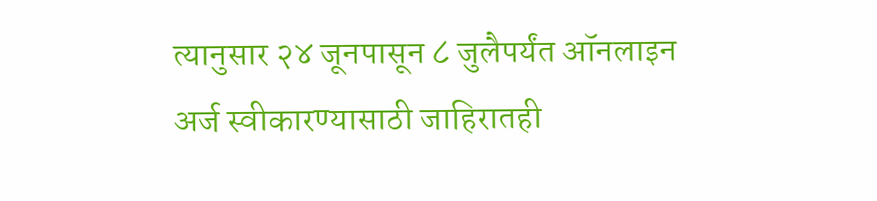त्यानुसार २४ जूनपासून ८ जुलैपर्यंत ऑनलाइन अर्ज स्वीकारण्यासाठी जाहिरातही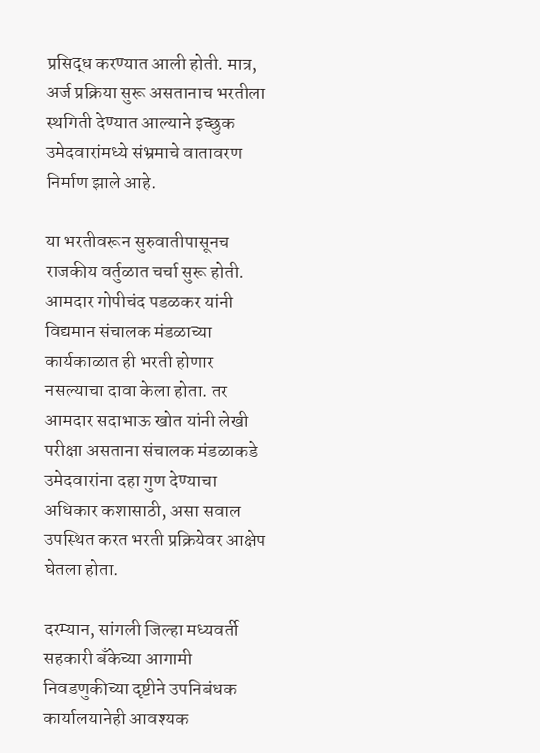प्रसिद्ध करण्यात आली होती. मात्र, अर्ज प्रक्रिया सुरू असतानाच भरतीला स्थगिती देण्यात आल्याने इच्छुक उमेदवारांमध्ये संभ्रमाचे वातावरण निर्माण झाले आहे.

या भरतीवरून सुरुवातीपासूनच राजकीय वर्तुळात चर्चा सुरू होती. आमदार गोपीचंद पडळकर यांनी विद्यमान संचालक मंडळाच्या कार्यकाळात ही भरती होणार नसल्याचा दावा केला होता. तर आमदार सदाभाऊ खोत यांनी लेखी परीक्षा असताना संचालक मंडळाकडे उमेदवारांना दहा गुण देण्याचा अधिकार कशासाठी, असा सवाल उपस्थित करत भरती प्रक्रियेवर आक्षेप घेतला होता.

दरम्यान, सांगली जिल्हा मध्यवर्ती सहकारी बँकेच्या आगामी निवडणुकीच्या दृष्टीने उपनिबंधक कार्यालयानेही आवश्यक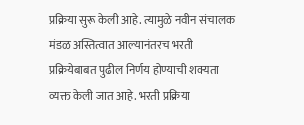प्रक्रिया सुरू केली आहे. त्यामुळे नवीन संचालक मंडळ अस्तित्वात आल्यानंतरच भरती प्रक्रियेबाबत पुढील निर्णय होण्याची शक्यता व्यक्त केली जात आहे. भरती प्रक्रिया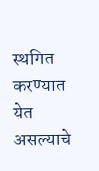स्थगित करण्यात येत असल्याचे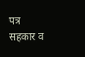पत्र सहकार व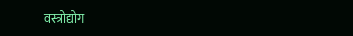वस्त्रोद्योग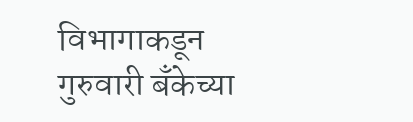विभागाकडून गुरुवारी बॅंकेच्या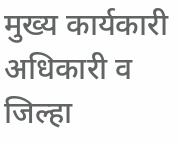मुख्य कार्यकारी अधिकारी व जिल्हा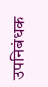उपनिबंधक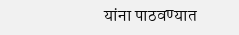यांना पाठवण्यात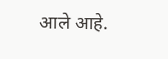आले आहे.